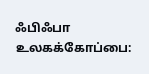ஃபிஃபா உலகக்கோப்பை: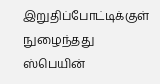இறுதிப்போட்டிக்குள் நுழைந்தது ஸ்பெயின்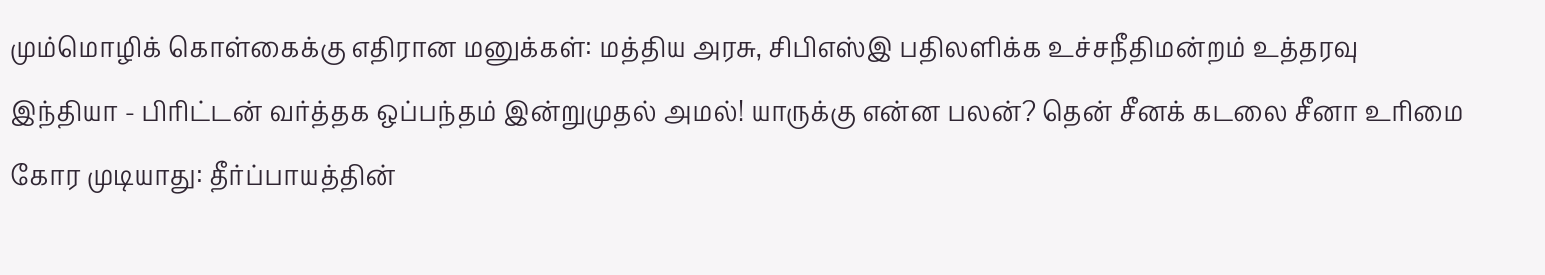மும்மொழிக் கொள்கைக்கு எதிரான மனுக்கள்: மத்திய அரசு, சிபிஎஸ்இ பதிலளிக்க உச்சநீதிமன்றம் உத்தரவு இந்தியா - பிரிட்டன் வர்த்தக ஒப்பந்தம் இன்றுமுதல் அமல்! யாருக்கு என்ன பலன்? தென் சீனக் கடலை சீனா உரிமை கோர முடியாது: தீர்ப்பாயத்தின்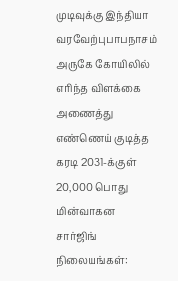முடிவுக்கு இந்தியா வரவேற்புபாபநாசம் அருகே கோயிலில் எரிந்த விளக்கை அணைத்து எண்ணெய் குடித்த கரடி 2031-க்குள் 20,000 பொது மின்வாகன சார்ஜிங் நிலையங்கள்: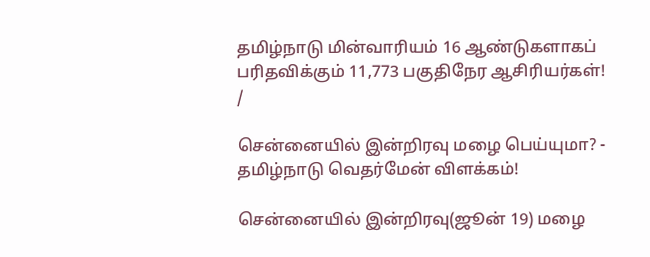தமிழ்நாடு மின்வாரியம் 16 ஆண்டுகளாகப் பரிதவிக்கும் 11,773 பகுதிநேர ஆசிரியர்கள்!
/

சென்னையில் இன்றிரவு மழை பெய்யுமா? - தமிழ்நாடு வெதர்மேன் விளக்கம்!

சென்னையில் இன்றிரவு(ஜூன் 19) மழை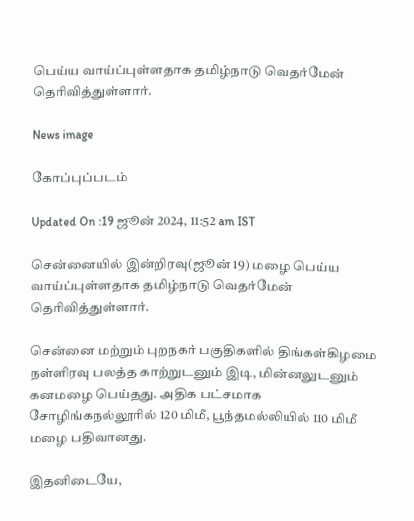பெய்ய வாய்ப்புள்ளதாக தமிழ்நாடு வெதர்மேன் தெரிவித்துள்ளார்.

News image

கோப்புப்படம்

Updated On :19 ஜூன் 2024, 11:52 am IST

சென்னையில் இன்றிரவு(ஜூன் 19) மழை பெய்ய வாய்ப்புள்ளதாக தமிழ்நாடு வெதர்மேன் தெரிவித்துள்ளார்.

சென்னை மற்றும் புறநகர் பகுதிகளில் திங்கள்கிழமை நள்ளிரவு பலத்த காற்றுடனும் இடி, மின்னலுடனும் கனமழை பெய்தது. அதிக பட்சமாக சோழிங்கநல்லூரில் 120 மிமீ, பூந்தமல்லியில் 110 மிமீ மழை பதிவானது.

இதனிடையே,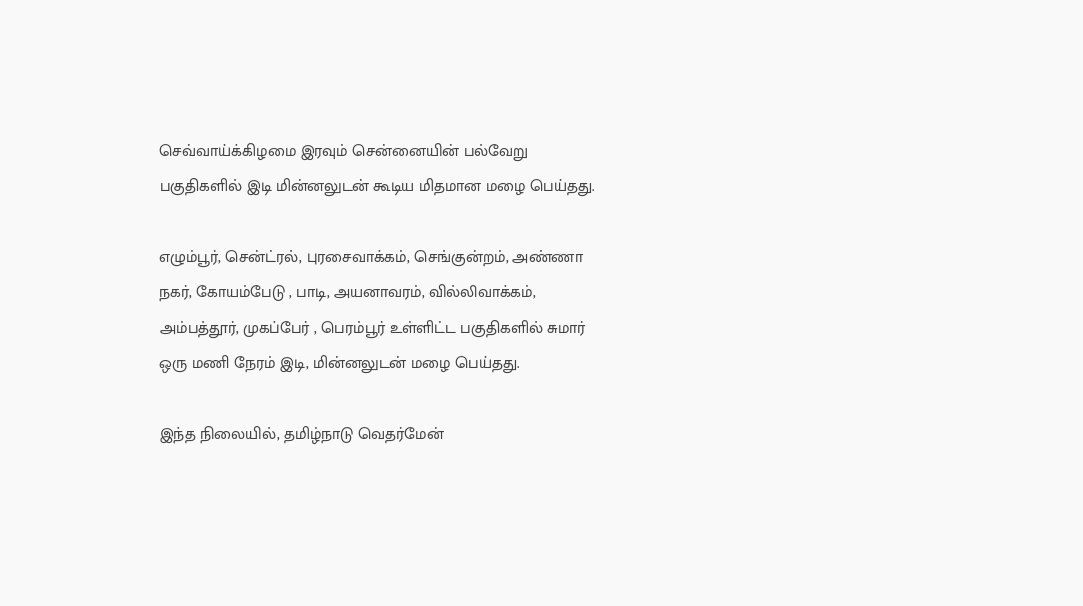செவ்வாய்க்கிழமை இரவும் சென்னையின் பல்வேறு பகுதிகளில் இடி மின்னலுடன் கூடிய மிதமான மழை பெய்தது.

எழும்பூர், சென்ட்ரல், புரசைவாக்கம், செங்குன்றம், அண்ணா நகர், கோயம்பேடு , பாடி, அயனாவரம், வில்லிவாக்கம், அம்பத்தூர், முகப்பேர் , பெரம்பூர் உள்ளிட்ட பகுதிகளில் சுமார் ஒரு மணி நேரம் இடி, மின்னலுடன் மழை பெய்தது.

இந்த நிலையில், தமிழ்நாடு வெதர்மேன்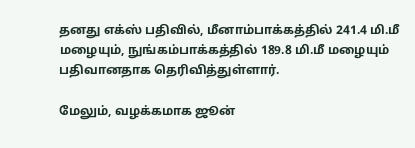தனது எக்ஸ் பதிவில், மீனாம்பாக்கத்தில் 241.4 மி.மீ மழையும், நுங்கம்பாக்கத்தில் 189.8 மி.மீ மழையும் பதிவானதாக தெரிவித்துள்ளார்.

மேலும், வழக்கமாக ஜூன்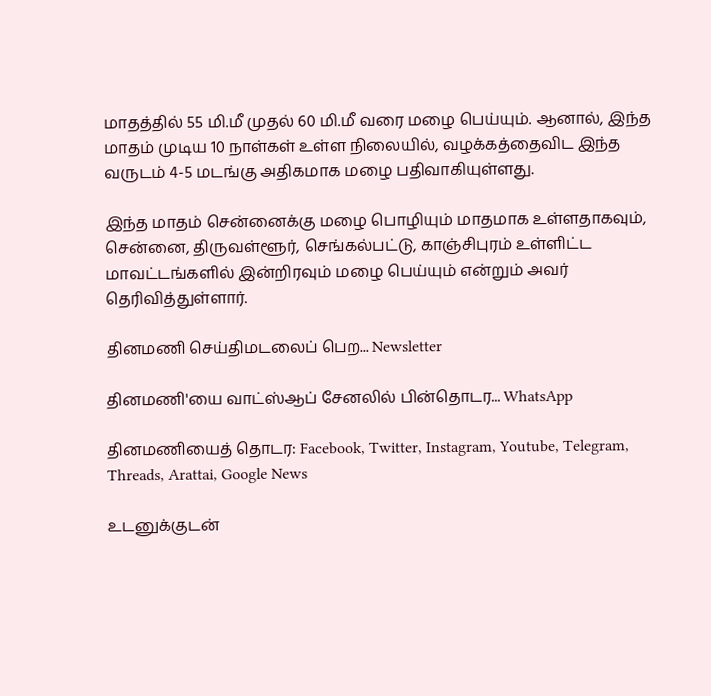மாதத்தில் 55 மி.மீ முதல் 60 மி.மீ வரை மழை பெய்யும். ஆனால், இந்த மாதம் முடிய 10 நாள்கள் உள்ள நிலையில், வழக்கத்தைவிட இந்த வருடம் 4-5 மடங்கு அதிகமாக மழை பதிவாகியுள்ளது.

இந்த மாதம் சென்னைக்கு மழை பொழியும் மாதமாக உள்ளதாகவும், சென்னை, திருவள்ளூர், செங்கல்பட்டு, காஞ்சிபுரம் உள்ளிட்ட மாவட்டங்களில் இன்றிரவும் மழை பெய்யும் என்றும் அவர் தெரிவித்துள்ளார்.

தினமணி செய்திமடலைப் பெற... Newsletter

தினமணி'யை வாட்ஸ்ஆப் சேனலில் பின்தொடர... WhatsApp

தினமணியைத் தொடர: Facebook, Twitter, Instagram, Youtube, Telegram, Threads, Arattai, Google News

உடனுக்குடன்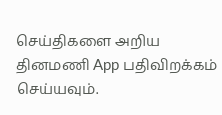செய்திகளை அறிய தினமணி App பதிவிறக்கம் செய்யவும்.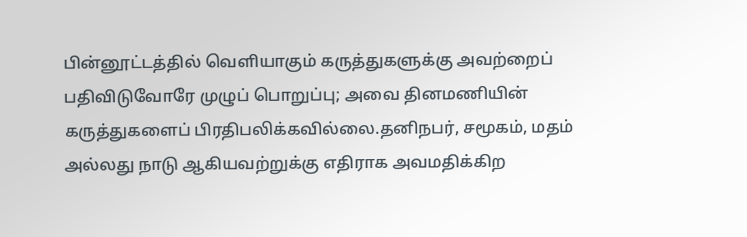பின்னூட்டத்தில் வெளியாகும் கருத்துகளுக்கு அவற்றைப் பதிவிடுவோரே முழுப் பொறுப்பு; அவை தினமணியின் கருத்துகளைப் பிரதிபலிக்கவில்லை.தனிநபர், சமூகம், மதம் அல்லது நாடு ஆகியவற்றுக்கு எதிராக அவமதிக்கிற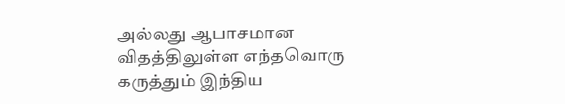அல்லது ஆபாசமான விதத்திலுள்ள எந்தவொரு கருத்தும் இந்திய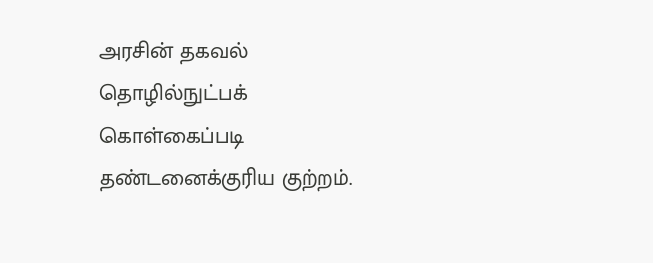அரசின் தகவல் தொழில்நுட்பக் கொள்கைப்படி தண்டனைக்குரிய குற்றம்.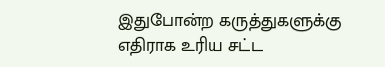இதுபோன்ற கருத்துகளுக்கு எதிராக உரிய சட்ட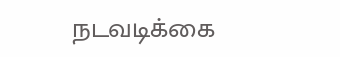நடவடிக்கை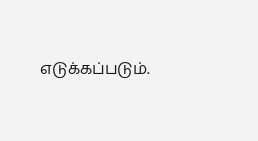எடுக்கப்படும்.